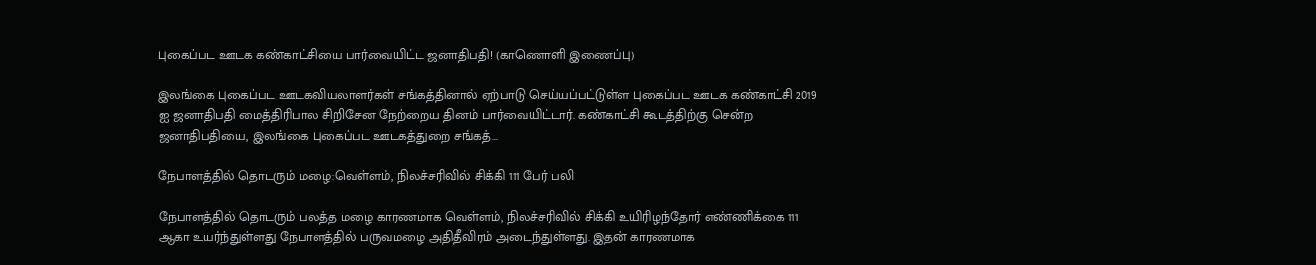புகைப்பட ஊடக கண்காட்சியை பார்வையிட்ட ஜனாதிபதி! (காணொளி இணைப்பு)

இலங்கை புகைப்பட ஊடகவியலாளர்கள் சங்கத்தினால் ஏற்பாடு செய்யப்பட்டுள்ள புகைப்பட ஊடக கண்காட்சி 2019 ஐ ஜனாதிபதி மைத்திரிபால சிறிசேன நேற்றைய தினம் பார்வையிட்டார். கண்காட்சி கூடத்திற்கு சென்ற ஜனாதிபதியை, இலங்கை புகைப்பட ஊடகத்துறை சங்கத்...

நேபாளத்தில் தொடரும் மழை:வெள்ளம், நிலச்சரிவில் சிக்கி 111 பேர் பலி

நேபாளத்தில் தொடரும் பலத்த மழை காரணமாக வெள்ளம், நிலச்சரிவில் சிக்கி உயிரிழந்தோர் எண்ணிக்கை 111 ஆகா உயர்ந்துள்ளது நேபாளத்தில் பருவமழை அதிதீவிரம் அடைந்துள்ளது. இதன் காரணமாக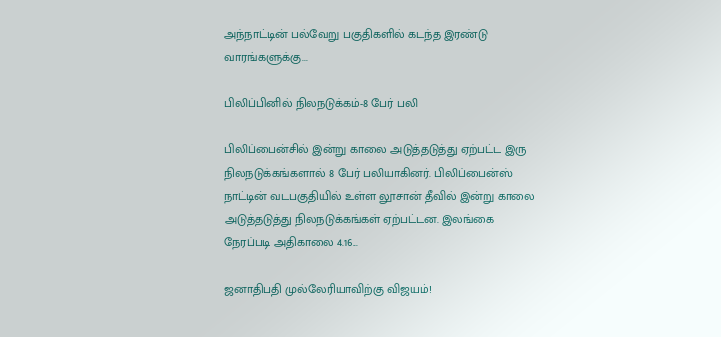அந்நாட்டின் பல்வேறு பகுதிகளில் கடந்த இரண்டு வாரங்களுக்கு...

பிலிப்பினில் நிலநடுக்கம்-8 பேர் பலி

பிலிப்பைன்சில் இன்று காலை அடுத்தடுத்து ஏற்பட்ட இரு நிலநடுக்கங்களால் 8 பேர் பலியாகினர். பிலிப்பைன்ஸ் நாட்டின் வடபகுதியில் உள்ள லூசான் தீவில் இன்று காலை அடுத்தடுத்து நிலநடுக்கங்கள் ஏற்பட்டன. இலங்கை நேரப்படி அதிகாலை 4.16...

ஜனாதிபதி முல்லேரியாவிற்கு விஜயம்!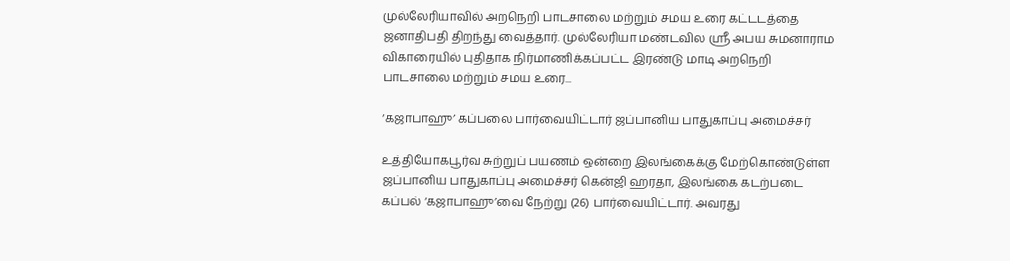முல்லேரியாவில் அறநெறி பாடசாலை மற்றும் சமய உரை கட்டடத்தை ஜனாதிபதி திறந்து வைத்தார். முல்லேரியா மண்டவில ஸ்ரீ அபய சுமனாராம விகாரையில் புதிதாக நிர்மாணிக்கப்பட்ட இரண்டு மாடி அறநெறி பாடசாலை மற்றும் சமய உரை...

‘கஜாபாஹு’ கப்பலை பார்வையிட்டார் ஜப்பானிய பாதுகாப்பு அமைச்சர்

உத்தியோகபூர்வ சுற்றுப் பயணம் ஒன்றை இலங்கைக்கு மேற்கொண்டுள்ள ஜப்பானிய பாதுகாப்பு அமைச்சர் கென்ஜி ஹரதா, இலங்கை கடற்படை கப்பல் ‘கஜாபாஹு’வை நேற்று (26) பார்வையிட்டார். அவரது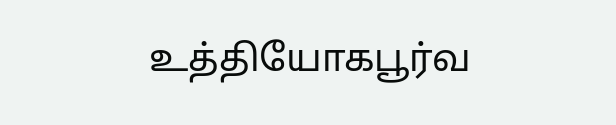உத்தியோகபூர்வ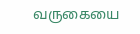வருகையை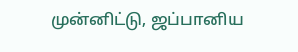முன்னிட்டு, ஜப்பானிய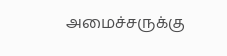அமைச்சருக்கு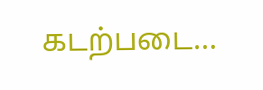கடற்படை...